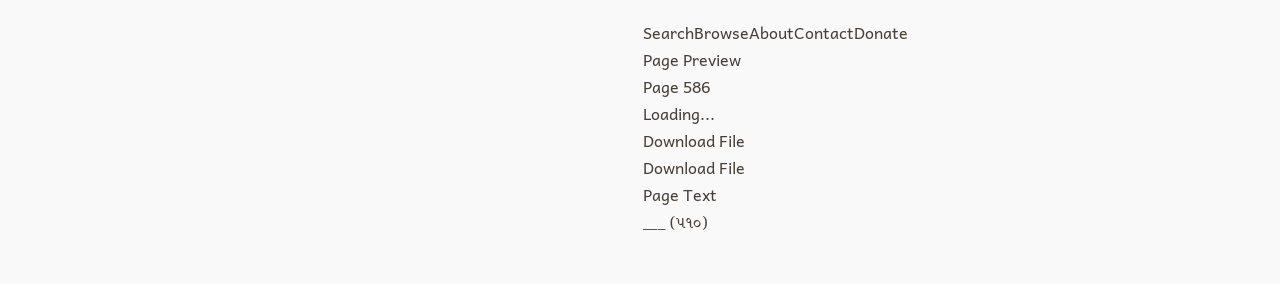SearchBrowseAboutContactDonate
Page Preview
Page 586
Loading...
Download File
Download File
Page Text
___ (૫૧૦)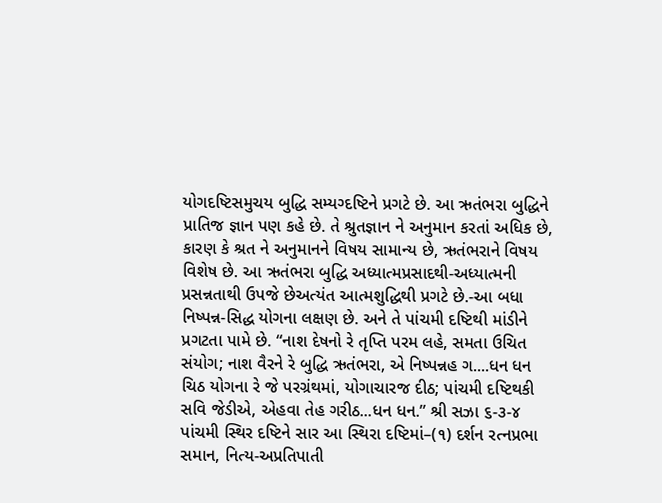યોગદષ્ટિસમુચય બુદ્ધિ સમ્યગ્દષ્ટિને પ્રગટે છે. આ ઋતંભરા બુદ્ધિને પ્રાતિજ જ્ઞાન પણ કહે છે. તે શ્રુતજ્ઞાન ને અનુમાન કરતાં અધિક છે, કારણ કે શ્રત ને અનુમાનને વિષય સામાન્ય છે, ઋતંભરાને વિષય વિશેષ છે. આ ઋતંભરા બુદ્ધિ અધ્યાત્મપ્રસાદથી-અધ્યાત્મની પ્રસન્નતાથી ઉપજે છેઅત્યંત આત્મશુદ્ધિથી પ્રગટે છે.-આ બધા નિષ્પન્ન-સિદ્ધ યોગના લક્ષણ છે. અને તે પાંચમી દષ્ટિથી માંડીને પ્રગટતા પામે છે. “નાશ દેષનો રે તૃપ્તિ પરમ લહે, સમતા ઉચિત સંયોગ; નાશ વૈરને રે બુદ્ધિ ઋતંભરા, એ નિષ્પન્નહ ગ....ધન ધન ચિઠ યોગના રે જે પરગ્રંથમાં, યોગાચારજ દીઠ; પાંચમી દષ્ટિથકી સવિ જેડીએ, એહવા તેહ ગરીઠ...ધન ધન.” શ્રી સઝા ૬-૩-૪ પાંચમી સ્થિર દષ્ટિને સાર આ સ્થિરા દષ્ટિમાં–(૧) દર્શન રત્નપ્રભા સમાન, નિત્ય-અપ્રતિપાતી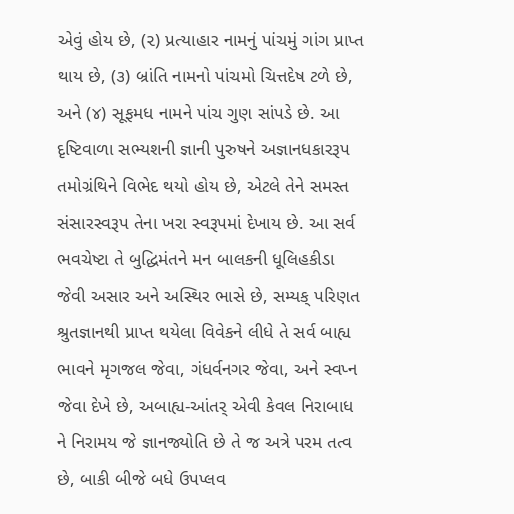એવું હોય છે, (૨) પ્રત્યાહાર નામનું પાંચમું ગાંગ પ્રાપ્ત થાય છે, (૩) બ્રાંતિ નામનો પાંચમો ચિત્તદેષ ટળે છે, અને (૪) સૂફમધ નામને પાંચ ગુણ સાંપડે છે. આ દૃષ્ટિવાળા સભ્યશની જ્ઞાની પુરુષને અજ્ઞાનધકારરૂપ તમોગ્રંથિને વિભેદ થયો હોય છે, એટલે તેને સમસ્ત સંસારસ્વરૂપ તેના ખરા સ્વરૂપમાં દેખાય છે. આ સર્વ ભવચેષ્ટા તે બુદ્ધિમંતને મન બાલકની ધૂલિહકીડા જેવી અસાર અને અસ્થિર ભાસે છે, સમ્યક્ પરિણત શ્રુતજ્ઞાનથી પ્રાપ્ત થયેલા વિવેકને લીધે તે સર્વ બાહ્ય ભાવને મૃગજલ જેવા, ગંધર્વનગર જેવા, અને સ્વપ્ન જેવા દેખે છે, અબાહ્ય-આંતર્ એવી કેવલ નિરાબાધ ને નિરામય જે જ્ઞાનજ્યોતિ છે તે જ અત્રે પરમ તત્વ છે, બાકી બીજે બધે ઉપપ્લવ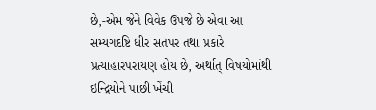છે,-એમ જેને વિવેક ઉપજે છે એવા આ સમ્યગદષ્ટિ ધીર સતપર તથા પ્રકારે પ્રત્યાહારપરાયણ હોય છે, અર્થાત્ વિષયોમાંથી ઇન્દ્રિયોને પાછી ખેંચી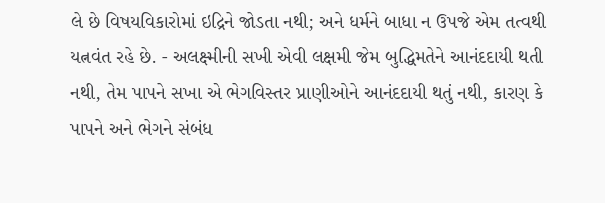લે છે વિષયવિકારોમાં ઇદ્રિને જોડતા નથી; અને ધર્મને બાધા ન ઉપજે એમ તત્વથી યત્નવંત રહે છે. - અલક્ષ્મીની સખી એવી લક્ષમી જેમ બુદ્ધિમતેને આનંદદાયી થતી નથી, તેમ પાપને સખા એ ભેગવિસ્તર પ્રાણીઓને આનંદદાયી થતું નથી, કારણ કે પાપને અને ભેગને સંબંધ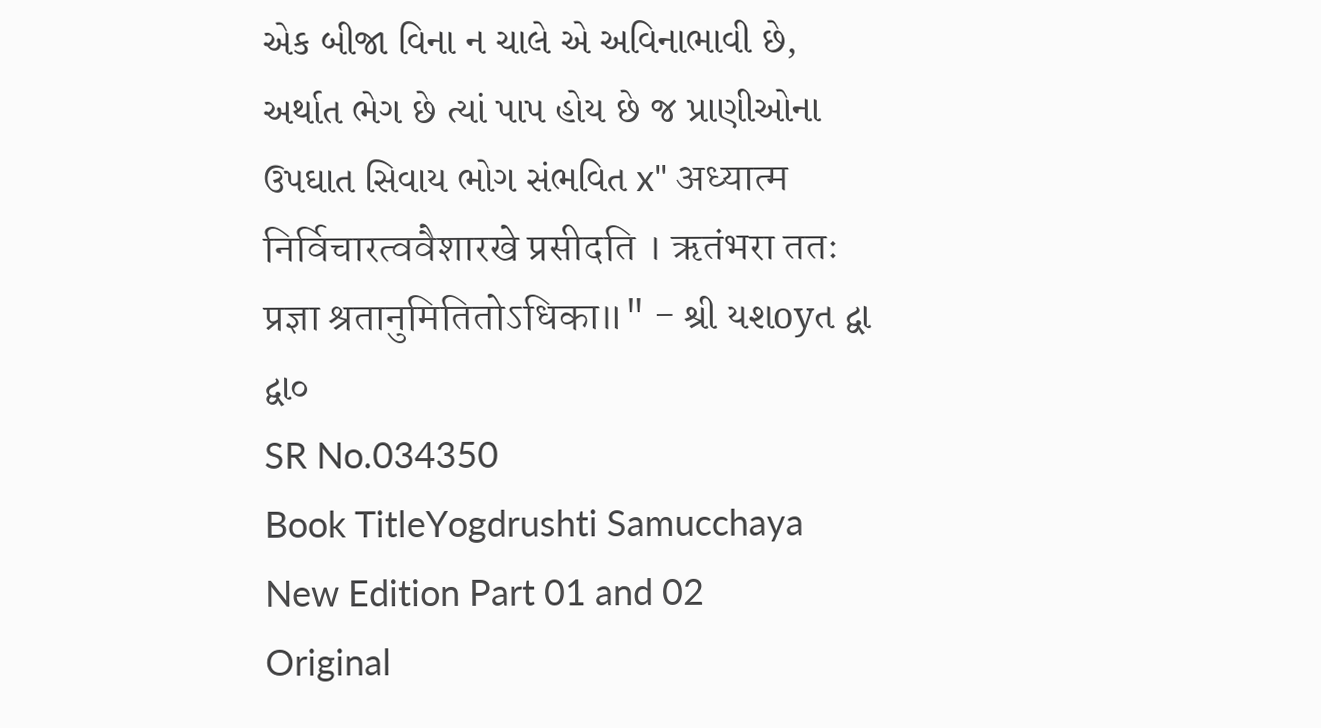એક બીજા વિના ન ચાલે એ અવિનાભાવી છે, અર્થાત ભેગ છે ત્યાં પાપ હોય છે જ પ્રાણીઓના ઉપઘાત સિવાય ભોગ સંભવિત x" अध्यात्म निर्विचारत्ववैशारखे प्रसीदति । ऋतंभरा ततः प्रज्ञा श्रतानुमितितोऽधिका॥" - શ્રી યશoyત દ્વા દ્વા૦
SR No.034350
Book TitleYogdrushti Samucchaya New Edition Part 01 and 02
Original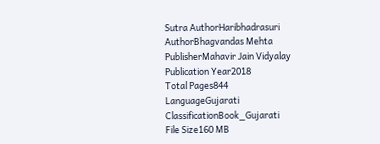Sutra AuthorHaribhadrasuri
AuthorBhagvandas Mehta
PublisherMahavir Jain Vidyalay
Publication Year2018
Total Pages844
LanguageGujarati
ClassificationBook_Gujarati
File Size160 MB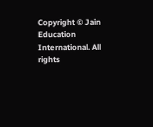Copyright © Jain Education International. All rights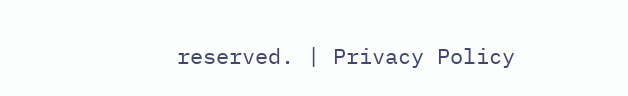reserved. | Privacy Policy